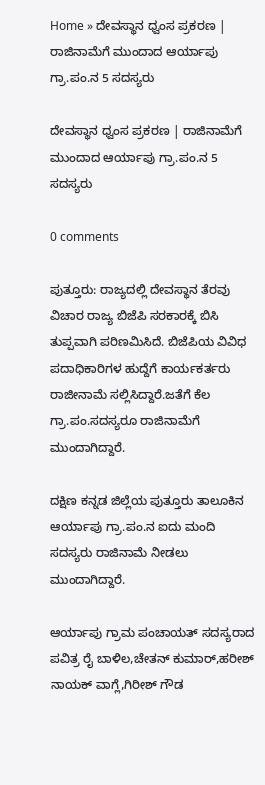Home » ದೇವಸ್ಥಾನ ಧ್ವಂಸ ಪ್ರಕರಣ | ರಾಜಿನಾಮೆಗೆ ಮುಂದಾದ ಆರ್ಯಾಪು ಗ್ರಾ.ಪಂ.ನ 5 ಸದಸ್ಯರು

ದೇವಸ್ಥಾನ ಧ್ವಂಸ ಪ್ರಕರಣ | ರಾಜಿನಾಮೆಗೆ ಮುಂದಾದ ಆರ್ಯಾಪು ಗ್ರಾ.ಪಂ.ನ 5 ಸದಸ್ಯರು

0 comments

ಪುತ್ತೂರು: ರಾಜ್ಯದಲ್ಲಿ ದೇವಸ್ಥಾನ ತೆರವು ವಿಚಾರ ರಾಜ್ಯ ಬಿಜೆಪಿ ಸರಕಾರಕ್ಕೆ ಬಿಸಿ ತುಪ್ಪವಾಗಿ ಪರಿಣಮಿಸಿದೆ. ಬಿಜೆಪಿಯ ವಿವಿಧ ಪದಾಧಿಕಾರಿಗಳ ಹುದ್ದೆಗೆ ಕಾರ್ಯಕರ್ತರು ರಾಜೀನಾಮೆ ಸಲ್ಲಿಸಿದ್ದಾರೆ.ಜತೆಗೆ ಕೆಲ ಗ್ರಾ.ಪಂ.ಸದಸ್ಯರೂ ರಾಜಿನಾಮೆಗೆ ಮುಂದಾಗಿದ್ದಾರೆ.

ದಕ್ಷಿಣ ಕನ್ನಡ ಜಿಲ್ಲೆಯ ಪುತ್ತೂರು ತಾಲೂಕಿನ ಆರ್ಯಾಪು ಗ್ರಾ.ಪಂ.ನ ಐದು ಮಂದಿ ಸದಸ್ಯರು ರಾಜಿನಾಮೆ ನೀಡಲು ಮುಂದಾಗಿದ್ದಾರೆ.

ಆರ್ಯಾಪು ಗ್ರಾಮ ಪಂಚಾಯತ್ ಸದಸ್ಯರಾದ ಪವಿತ್ರ ರೈ ಬಾಳಿಲ,ಚೇತನ್ ಕುಮಾರ್,ಹರೀಶ್ ನಾಯಕ್ ವಾಗ್ಲೆ,ಗಿರೀಶ್ ಗೌಡ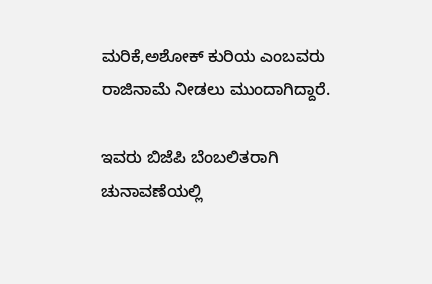ಮರಿಕೆ,ಅಶೋಕ್ ಕುರಿಯ ಎಂಬವರು ರಾಜಿನಾಮೆ ನೀಡಲು ಮುಂದಾಗಿದ್ದಾರೆ.

ಇವರು ಬಿಜೆಪಿ ಬೆಂಬಲಿತರಾಗಿ ಚುನಾವಣೆಯಲ್ಲಿ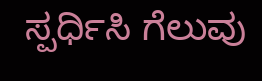ಸ್ಪರ್ಧಿಸಿ ಗೆಲುವು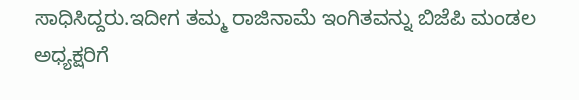ಸಾಧಿಸಿದ್ದರು.ಇದೀಗ ತಮ್ಮ ರಾಜಿನಾಮೆ ಇಂಗಿತವನ್ನು ಬಿಜೆಪಿ ಮಂಡಲ ಅಧ್ಯಕ್ಷರಿಗೆ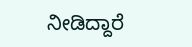ನೀಡಿದ್ದಾರೆ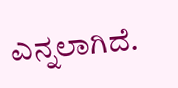ಎನ್ನಲಾಗಿದೆ.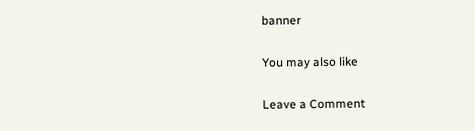banner

You may also like

Leave a Comment